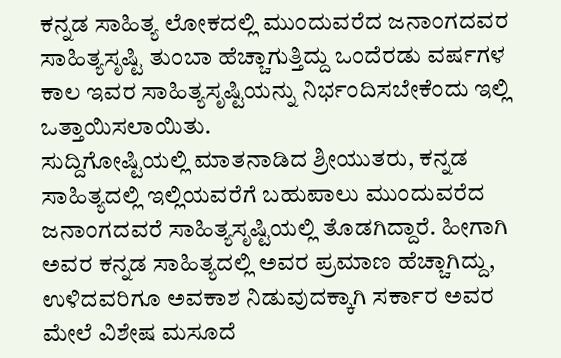ಕನ್ನಡ ಸಾಹಿತ್ಯ ಲೋಕದಲ್ಲಿ ಮುಂದುವರೆದ ಜನಾಂಗದವರ ಸಾಹಿತ್ಯಸೃಷ್ಟಿ ತುಂಬಾ ಹೆಚ್ಚಾಗುತ್ತಿದ್ದು ಒಂದೆರಡು ವರ್ಷಗಳ ಕಾಲ ಇವರ ಸಾಹಿತ್ಯಸೃಷ್ಟಿಯನ್ನು ನಿರ್ಭಂದಿಸಬೇಕೆಂದು ಇಲ್ಲಿ ಒತ್ತಾಯಿಸಲಾಯಿತು.
ಸುದ್ದಿಗೋಷ್ಟಿಯಲ್ಲಿ ಮಾತನಾಡಿದ ಶ್ರೀಯುತರು, ಕನ್ನಡ ಸಾಹಿತ್ಯದಲ್ಲಿ ಇಲ್ಲಿಯವರೆಗೆ ಬಹುಪಾಲು ಮುಂದುವರೆದ ಜನಾಂಗದವರೆ ಸಾಹಿತ್ಯಸೃಷ್ಟಿಯಲ್ಲಿ ತೊಡಗಿದ್ದಾರೆ. ಹೀಗಾಗಿ ಅವರ ಕನ್ನಡ ಸಾಹಿತ್ಯದಲ್ಲಿ ಅವರ ಪ್ರಮಾಣ ಹೆಚ್ಚಾಗಿದ್ದು, ಉಳಿದವರಿಗೂ ಅವಕಾಶ ನಿಡುವುದಕ್ಕಾಗಿ ಸರ್ಕಾರ ಅವರ ಮೇಲೆ ವಿಶೇಷ ಮಸೂದೆ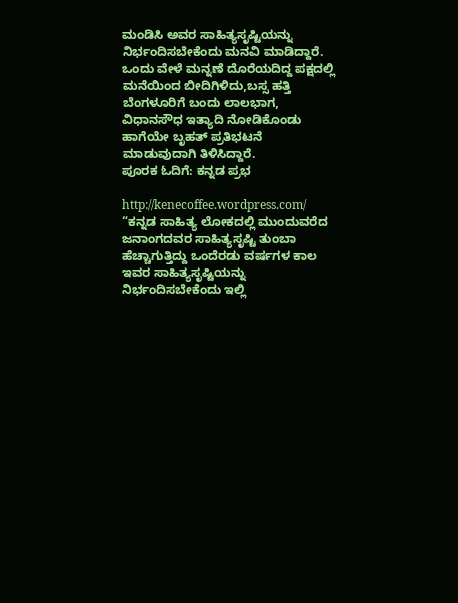ಮಂಡಿಸಿ ಅವರ ಸಾಹಿತ್ಯಸೃಷ್ಟಿಯನ್ನು ನಿರ್ಭಂದಿಸಬೇಕೆಂದು ಮನವಿ ಮಾಡಿದ್ದಾರೆ. ಒಂದು ವೇಳೆ ಮನ್ನಣೆ ದೊರೆಯದಿದ್ದ ಪಕ್ಷದಲ್ಲಿ ಮನೆಯಿಂದ ಬೀದಿಗಿಳಿದು,ಬಸ್ಸ ಹತ್ತಿ ಬೆಂಗಳೂರಿಗೆ ಬಂದು ಲಾಲಭಾಗ, ವಿಧಾನಸೌಧ ಇತ್ಯಾದಿ ನೋಡಿಕೊಂಡು ಹಾಗೆಯೇ ಬೃಹತ್ ಪ್ರತಿಭಟನೆ ಮಾಡುವುದಾಗಿ ತಿಳಿಸಿದ್ದಾರೆ.
ಪೂರಕ ಓದಿಗೆ: ಕನ್ನಡ ಪ್ರಭ

http://kenecoffee.wordpress.com/
“ಕನ್ನಡ ಸಾಹಿತ್ಯ ಲೋಕದಲ್ಲಿ ಮುಂದುವರೆದ ಜನಾಂಗದವರ ಸಾಹಿತ್ಯಸೃಷ್ಟಿ ತುಂಬಾ ಹೆಚ್ಚಾಗುತ್ತಿದ್ದು ಒಂದೆರಡು ವರ್ಷಗಳ ಕಾಲ ಇವರ ಸಾಹಿತ್ಯಸೃಷ್ಟಿಯನ್ನು ನಿರ್ಭಂದಿಸಬೇಕೆಂದು ಇಲ್ಲಿ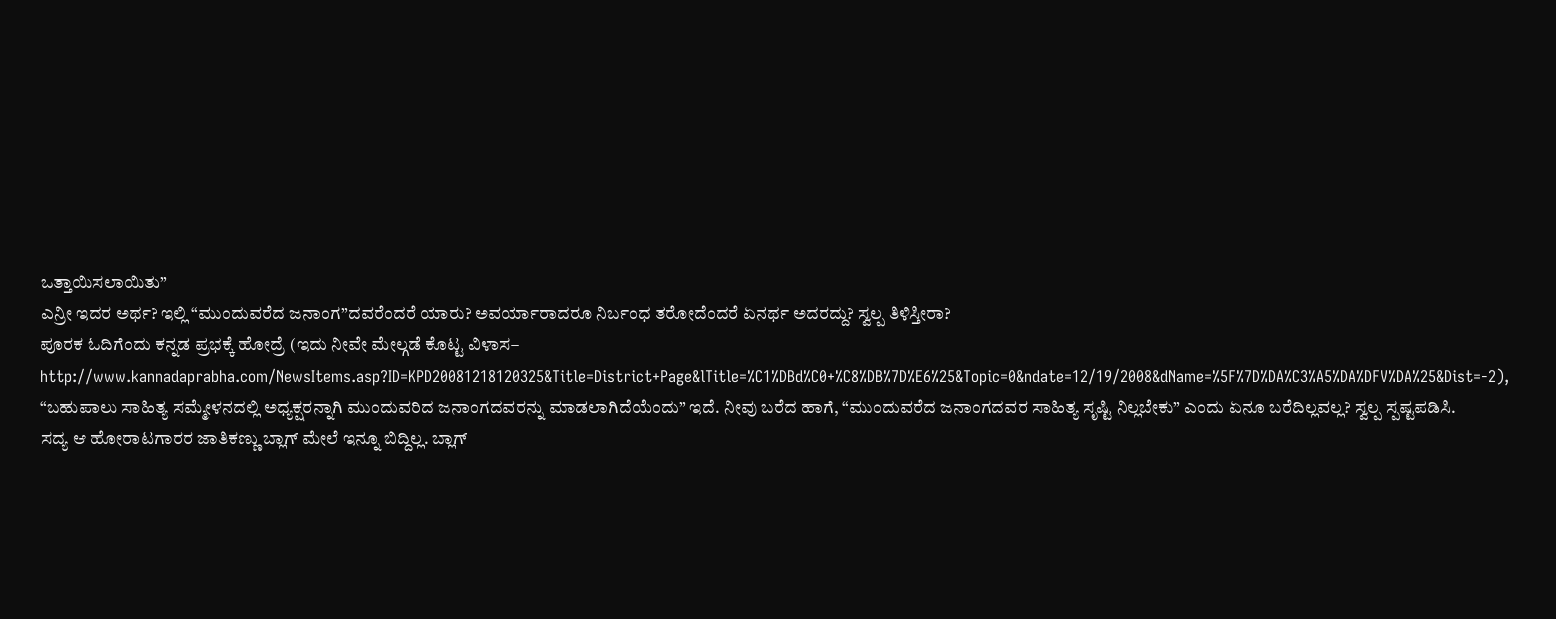ಒತ್ತಾಯಿಸಲಾಯಿತು”
ಎನ್ರೀ ಇದರ ಅರ್ಥ? ಇಲ್ಲಿ “ಮುಂದುವರೆದ ಜನಾಂಗ”ದವರೆಂದರೆ ಯಾರು? ಅವರ್ಯಾರಾದರೂ ನಿರ್ಬಂಧ ತರೋದೆಂದರೆ ಏನರ್ಥ ಅದರದ್ದು? ಸ್ವಲ್ಪ ತಿಳಿಸ್ತೀರಾ?
ಪೂರಕ ಓದಿಗೆಂದು ಕನ್ನಡ ಪ್ರಭಕ್ಕೆ ಹೋದ್ರೆ (ಇದು ನೀವೇ ಮೇಲ್ಗಡೆ ಕೊಟ್ಟ ವಿಳಾಸ–
http://www.kannadaprabha.com/NewsItems.asp?ID=KPD20081218120325&Title=District+Page&lTitle=%C1%DBd%C0+%C8%DB%7D%E6%25&Topic=0&ndate=12/19/2008&dName=%5F%7D%DA%C3%A5%DA%DFV%DA%25&Dist=-2), “ಬಹುಪಾಲು ಸಾಹಿತ್ಯ ಸಮ್ಮೇಳನದಲ್ಲಿ ಅಧ್ಯಕ್ಷರನ್ನಾಗಿ ಮುಂದುವರಿದ ಜನಾಂಗದವರನ್ನು ಮಾಡಲಾಗಿದೆಯೆಂದು” ಇದೆ. ನೀವು ಬರೆದ ಹಾಗೆ, “ಮುಂದುವರೆದ ಜನಾಂಗದವರ ಸಾಹಿತ್ಯ ಸೃಷ್ಟಿ ನಿಲ್ಲಬೇಕು” ಎಂದು ಏನೂ ಬರೆದಿಲ್ಲವಲ್ಲ? ಸ್ವಲ್ಪ ಸ್ಪಷ್ಟಪಡಿಸಿ.
ಸದ್ಯ ಆ ಹೋರಾಟಗಾರರ ಜಾತಿಕಣ್ಣು ಬ್ಲಾಗ್ ಮೇಲೆ ಇನ್ನೂ ಬಿದ್ದಿಲ್ಲ. ಬ್ಲಾಗ್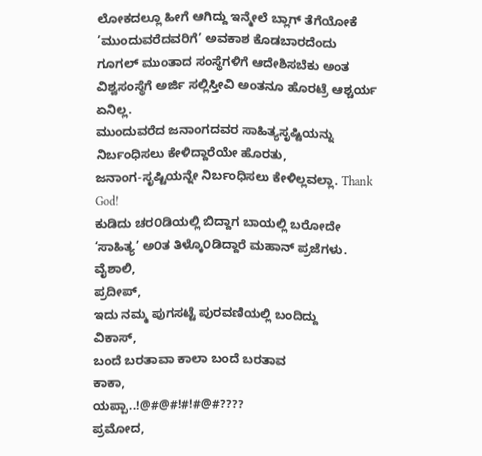ಲೋಕದಲ್ಲೂ ಹೀಗೆ ಆಗಿದ್ದು ಇನ್ಮೇಲೆ ಬ್ಲಾಗ್ ತೆಗೆಯೋಕೆ ’ಮುಂದುವರೆದವರಿಗೆ’ ಅವಕಾಶ ಕೊಡಬಾರದೆಂದು ಗೂಗಲ್ ಮುಂತಾದ ಸಂಸ್ಥೆಗಳಿಗೆ ಆದೇಶಿಸಬೆಕು ಅಂತ ವಿಶ್ವಸಂಸ್ಥೆಗೆ ಅರ್ಜಿ ಸಲ್ಲಿಸ್ತೀವಿ ಅಂತನೂ ಹೊರಟ್ರೆ ಆಶ್ಚರ್ಯ ಏನಿಲ್ಲ.
ಮುಂದುವರೆದ ಜನಾಂಗದವರ ಸಾಹಿತ್ಯಸೃಷ್ಟಿಯನ್ನು ನಿರ್ಬಂಧಿಸಲು ಕೇಳಿದ್ದಾರೆಯೇ ಹೊರತು,
ಜನಾಂಗ-ಸೃಷ್ಟಿಯನ್ನೇ ನಿರ್ಬಂಧಿಸಲು ಕೇಳಿಲ್ಲವಲ್ಲಾ. Thank God!
ಕುಡಿದು ಚರ೦ಡಿಯಲ್ಲಿ ಬಿದ್ದಾಗ ಬಾಯಲ್ಲಿ ಬರೋದೇ ‘ಸಾಹಿತ್ಯ’ ಅ೦ತ ತಿಳ್ಕೊ೦ಡಿದ್ದಾರೆ ಮಹಾನ್ ಪ್ರಜೆಗಳು.
ವೈಶಾಲಿ,
ಪ್ರದೀಪ್,
ಇದು ನಮ್ಮ ಪುಗಸಟ್ಟೆ ಪುರವಣಿಯಲ್ಲಿ ಬಂದಿದ್ದು
ವಿಕಾಸ್,
ಬಂದೆ ಬರತಾವಾ ಕಾಲಾ ಬಂದೆ ಬರತಾವ
ಕಾಕಾ,
ಯಪ್ಪಾ..!@#@#!#!#@#????
ಪ್ರಮೋದ,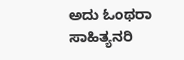ಅದು ಓಂಥರಾ ಸಾಹಿತ್ಯನರಿ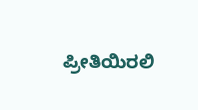ಪ್ರೀತಿಯಿರಲಿ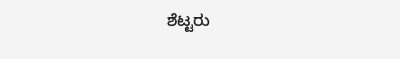ಶೆಟ್ಟರು